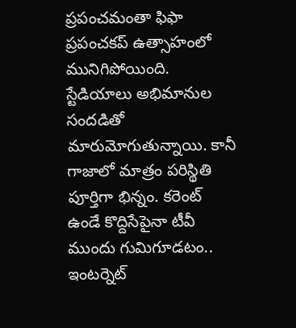ప్రపంచమంతా ఫిఫా ప్రపంచకప్ ఉత్సాహంలో మునిగిపోయింది. స్టేడియాలు అభిమానుల సందడితో మారుమోగుతున్నాయి. కానీ గాజాలో మాత్రం పరిస్థితి పూర్తిగా భిన్నం. కరెంట్ ఉండే కొద్దిసేపైనా టీవీ ముందు గుమిగూడటం.. ఇంటర్నెట్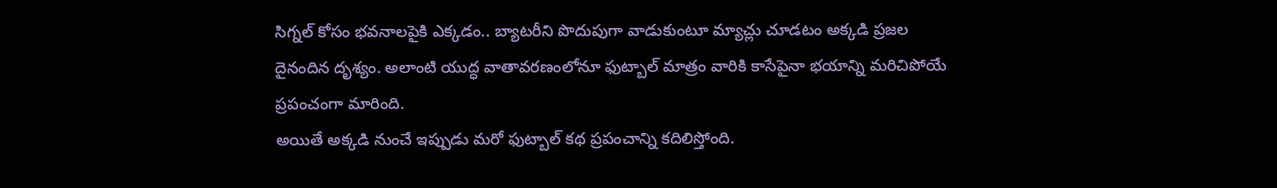సిగ్నల్ కోసం భవనాలపైకి ఎక్కడం.. బ్యాటరీని పొదుపుగా వాడుకుంటూ మ్యాచ్లు చూడటం అక్కడి ప్రజల దైనందిన దృశ్యం. అలాంటి యుద్ధ వాతావరణంలోనూ ఫుట్బాల్ మాత్రం వారికి కాసేపైనా భయాన్ని మరిచిపోయే ప్రపంచంగా మారింది.
అయితే అక్కడి నుంచే ఇప్పుడు మరో ఫుట్బాల్ కథ ప్రపంచాన్ని కదిలిస్తోంది.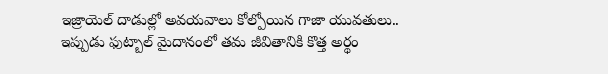ఇజ్రాయెల్ దాడుల్లో అవయవాలు కోల్పోయిన గాజా యువతులు.. ఇప్పుడు ఫుట్బాల్ మైదానంలో తమ జీవితానికి కొత్త అర్థం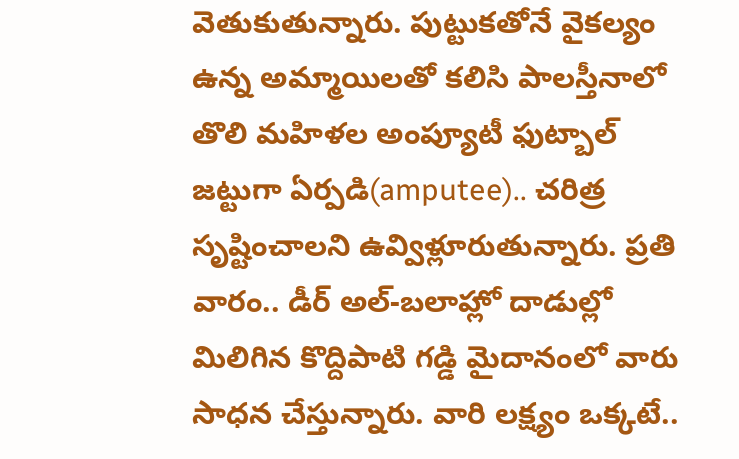వెతుకుతున్నారు. పుట్టుకతోనే వైకల్యం ఉన్న అమ్మాయిలతో కలిసి పాలస్తీనాలో తొలి మహిళల అంప్యూటీ ఫుట్బాల్ జట్టుగా ఏర్పడి(amputee).. చరిత్ర సృష్టించాలని ఉవ్విళ్లూరుతున్నారు. ప్రతి వారం.. డీర్ అల్-బలాహ్లో దాడుల్లో మిలిగిన కొద్దిపాటి గడ్డి మైదానంలో వారు సాధన చేస్తున్నారు. వారి లక్ష్యం ఒక్కటే..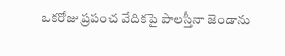ఒకరోజు ప్రపంచ వేదికపై పాలస్తీనా జెండాను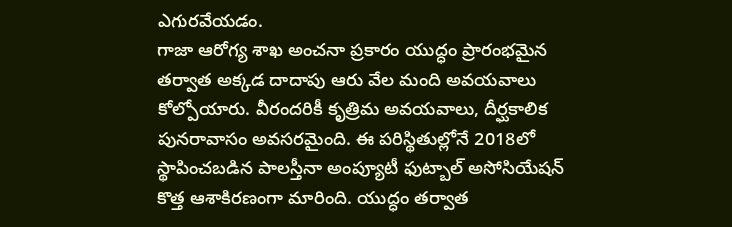ఎగురవేయడం.
గాజా ఆరోగ్య శాఖ అంచనా ప్రకారం యుద్ధం ప్రారంభమైన తర్వాత అక్కడ దాదాపు ఆరు వేల మంది అవయవాలు కోల్పోయారు. వీరందరికీ కృత్రిమ అవయవాలు, దీర్ఘకాలిక పునరావాసం అవసరమైంది. ఈ పరిస్థితుల్లోనే 2018లో స్థాపించబడిన పాలస్తీనా అంప్యూటీ ఫుట్బాల్ అసోసియేషన్ కొత్త ఆశాకిరణంగా మారింది. యుద్ధం తర్వాత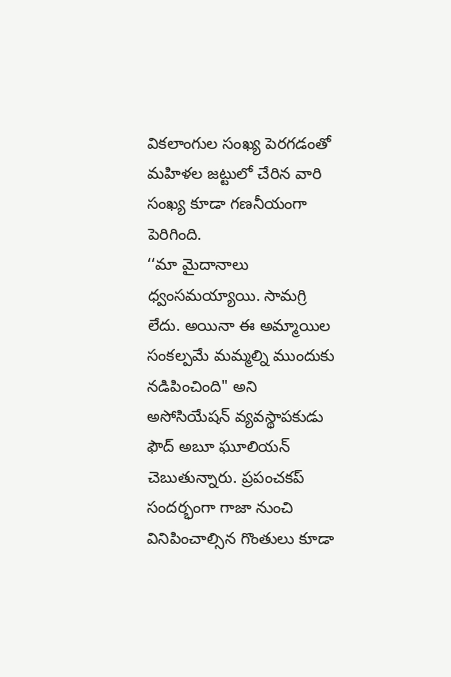వికలాంగుల సంఖ్య పెరగడంతో మహిళల జట్టులో చేరిన వారి సంఖ్య కూడా గణనీయంగా పెరిగింది.
‘‘మా మైదానాలు ధ్వంసమయ్యాయి. సామగ్రి లేదు. అయినా ఈ అమ్మాయిల సంకల్పమే మమ్మల్ని ముందుకు నడిపించింది" అని అసోసియేషన్ వ్యవస్థాపకుడు ఫౌద్ అబూ ఘూలియన్ చెబుతున్నారు. ప్రపంచకప్ సందర్భంగా గాజా నుంచి వినిపించాల్సిన గొంతులు కూడా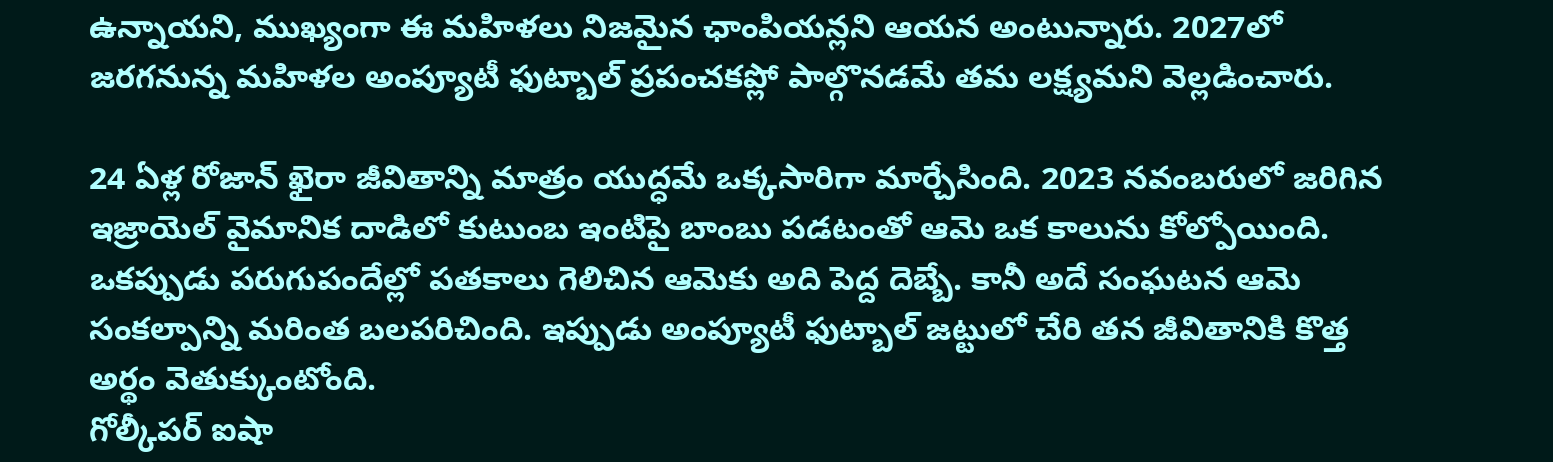ఉన్నాయని, ముఖ్యంగా ఈ మహిళలు నిజమైన ఛాంపియన్లని ఆయన అంటున్నారు. 2027లో జరగనున్న మహిళల అంప్యూటీ ఫుట్బాల్ ప్రపంచకప్లో పాల్గొనడమే తమ లక్ష్యమని వెల్లడించారు.

24 ఏళ్ల రోజాన్ ఖైరా జీవితాన్ని మాత్రం యుద్ధమే ఒక్కసారిగా మార్చేసింది. 2023 నవంబరులో జరిగిన ఇజ్రాయెల్ వైమానిక దాడిలో కుటుంబ ఇంటిపై బాంబు పడటంతో ఆమె ఒక కాలును కోల్పోయింది. ఒకప్పుడు పరుగుపందేల్లో పతకాలు గెలిచిన ఆమెకు అది పెద్ద దెబ్బే. కానీ అదే సంఘటన ఆమె సంకల్పాన్ని మరింత బలపరిచింది. ఇప్పుడు అంప్యూటీ ఫుట్బాల్ జట్టులో చేరి తన జీవితానికి కొత్త అర్థం వెతుక్కుంటోంది.
గోల్కీపర్ ఐషా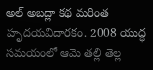అల్ అబద్లా కథ మరింత హృదయవిదారకం. 2008 యుద్ధ సమయంలో ఆమె తల్లి తెల్ల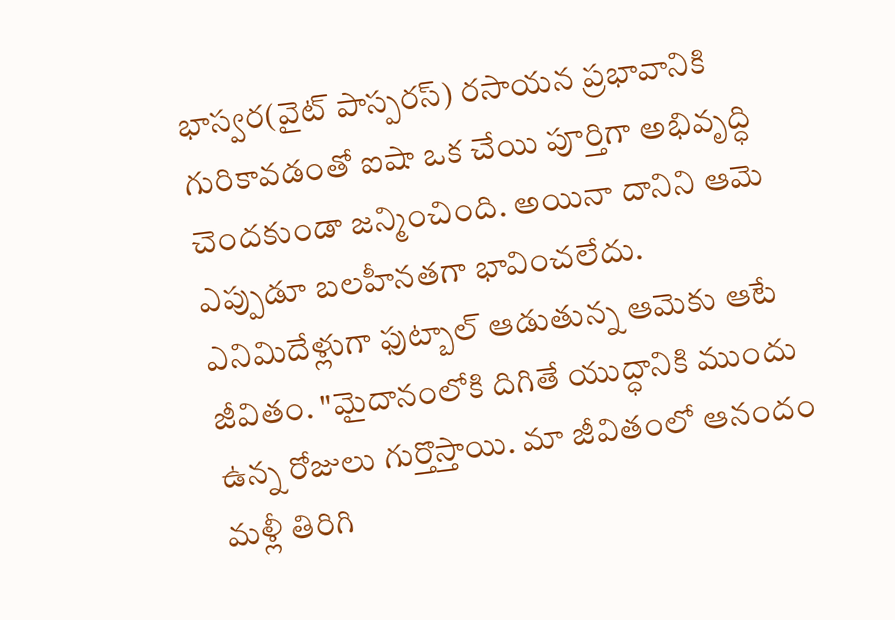భాస్వర(వైట్ పాస్పరస్) రసాయన ప్రభావానికి గురికావడంతో ఐషా ఒక చేయి పూర్తిగా అభివృద్ధి చెందకుండా జన్మించింది. అయినా దానిని ఆమె ఎప్పుడూ బలహీనతగా భావించలేదు. ఎనిమిదేళ్లుగా ఫుట్బాల్ ఆడుతున్న ఆమెకు ఆటే జీవితం. "మైదానంలోకి దిగితే యుద్ధానికి ముందు ఉన్న రోజులు గుర్తొస్తాయి. మా జీవితంలో ఆనందం మళ్లీ తిరిగి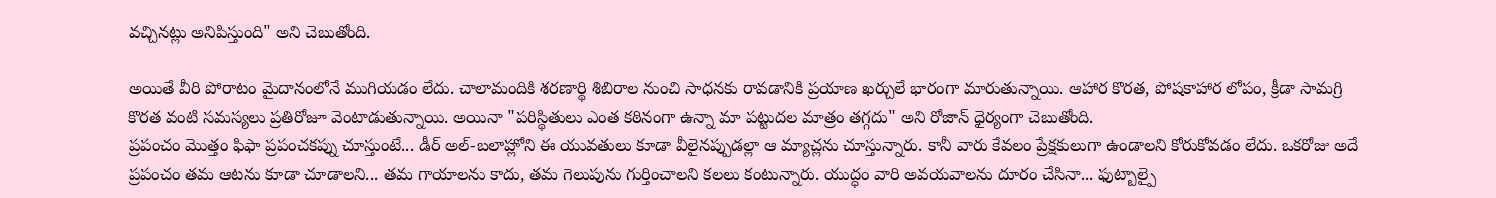వచ్చినట్లు అనిపిస్తుంది" అని చెబుతోంది.

అయితే వీరి పోరాటం మైదానంలోనే ముగియడం లేదు. చాలామందికి శరణార్థి శిబిరాల నుంచి సాధనకు రావడానికి ప్రయాణ ఖర్చులే భారంగా మారుతున్నాయి. ఆహార కొరత, పోషకాహార లోపం, క్రీడా సామగ్రి కొరత వంటి సమస్యలు ప్రతిరోజూ వెంటాడుతున్నాయి. అయినా "పరిస్థితులు ఎంత కఠినంగా ఉన్నా మా పట్టుదల మాత్రం తగ్గదు" అని రోజాన్ ధైర్యంగా చెబుతోంది.
ప్రపంచం మొత్తం ఫిఫా ప్రపంచకప్ను చూస్తుంటే... డీర్ అల్-బలాహ్లోని ఈ యువతులు కూడా వీలైనప్పుడల్లా ఆ మ్యాచ్లను చూస్తున్నారు. కానీ వారు కేవలం ప్రేక్షకులుగా ఉండాలని కోరుకోవడం లేదు. ఒకరోజు అదే ప్రపంచం తమ ఆటను కూడా చూడాలని... తమ గాయాలను కాదు, తమ గెలుపును గుర్తించాలని కలలు కంటున్నారు. యుద్ధం వారి అవయవాలను దూరం చేసినా... ఫుట్బాల్పై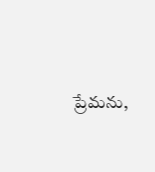ప్రేమను,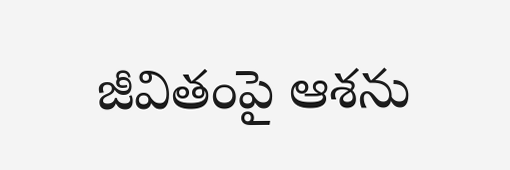జీవితంపై ఆశను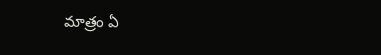మాత్రం ఏ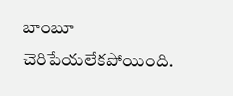బాంబూ చెరిపేయలేకపోయింది.